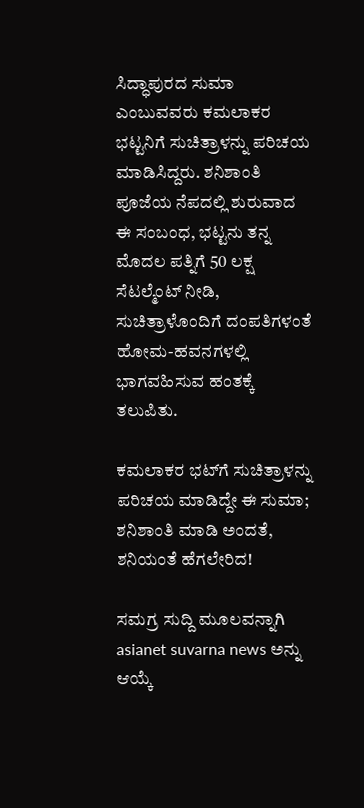ಸಿದ್ಧಾಪುರದ ಸುಮಾ ಎಂಬುವವರು ಕಮಲಾಕರ ಭಟ್ಟನಿಗೆ ಸುಚಿತ್ರಾಳನ್ನು ಪರಿಚಯ ಮಾಡಿಸಿದ್ದರು. ಶನಿಶಾಂತಿ ಪೂಜೆಯ ನೆಪದಲ್ಲಿ ಶುರುವಾದ ಈ ಸಂಬಂಧ, ಭಟ್ಟನು ತನ್ನ ಮೊದಲ ಪತ್ನಿಗೆ 50 ಲಕ್ಷ ಸೆಟಲ್ಮೆಂಟ್ ನೀಡಿ, ಸುಚಿತ್ರಾಳೊಂದಿಗೆ ದಂಪತಿಗಳಂತೆ ಹೋಮ-ಹವನಗಳಲ್ಲಿ ಭಾಗವಹಿಸುವ ಹಂತಕ್ಕೆ ತಲುಪಿತು.

ಕಮಲಾಕರ ಭಟ್‌ಗೆ ಸುಚಿತ್ರಾಳನ್ನು ಪರಿಚಯ ಮಾಡಿದ್ದೇ ಈ ಸುಮಾ; ಶನಿಶಾಂತಿ ಮಾಡಿ ಅಂದತೆ, ಶನಿಯಂತೆ ಹೆಗಲೇರಿದ!

ಸಮಗ್ರ ಸುದ್ದಿ ಮೂಲವನ್ನಾಗಿ asianet suvarna news ಅನ್ನು ಆಯ್ಕೆ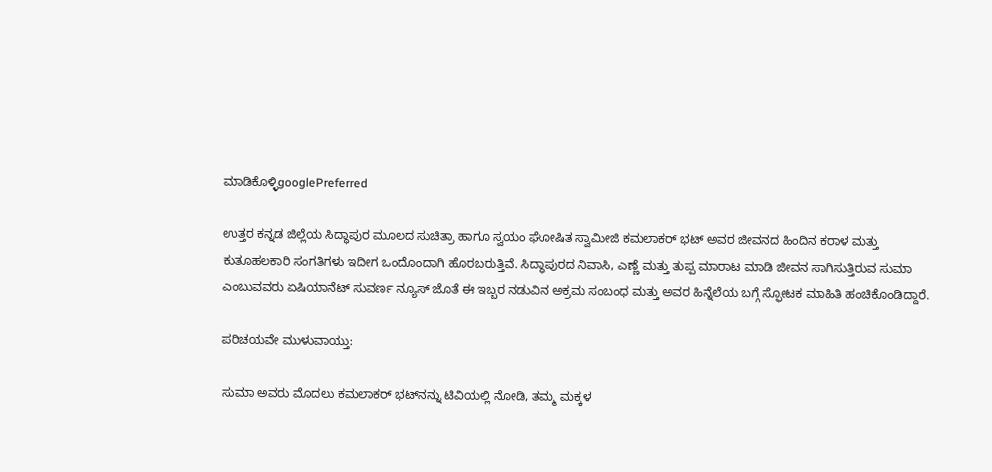ಮಾಡಿಕೊಳ್ಳಿgooglePreferred

ಉತ್ತರ ಕನ್ನಡ ಜಿಲ್ಲೆಯ ಸಿದ್ಧಾಪುರ ಮೂಲದ ಸುಚಿತ್ರಾ ಹಾಗೂ ಸ್ವಯಂ ಘೋಷಿತ ಸ್ವಾಮೀಜಿ ಕಮಲಾಕರ್ ಭಟ್ ಅವರ ಜೀವನದ ಹಿಂದಿನ ಕರಾಳ ಮತ್ತು ಕುತೂಹಲಕಾರಿ ಸಂಗತಿಗಳು ಇದೀಗ ಒಂದೊಂದಾಗಿ ಹೊರಬರುತ್ತಿವೆ. ಸಿದ್ಧಾಪುರದ ನಿವಾಸಿ, ಎಣ್ಣೆ ಮತ್ತು ತುಪ್ಪ ಮಾರಾಟ ಮಾಡಿ ಜೀವನ ಸಾಗಿಸುತ್ತಿರುವ ಸುಮಾ ಎಂಬುವವರು ಏಷಿಯಾನೆಟ್ ಸುವರ್ಣ ನ್ಯೂಸ್ ಜೊತೆ ಈ ಇಬ್ಬರ ನಡುವಿನ ಅಕ್ರಮ ಸಂಬಂಧ ಮತ್ತು ಅವರ ಹಿನ್ನೆಲೆಯ ಬಗ್ಗೆ ಸ್ಫೋಟಕ ಮಾಹಿತಿ ಹಂಚಿಕೊಂಡಿದ್ದಾರೆ.

ಪರಿಚಯವೇ ಮುಳುವಾಯ್ತು:

ಸುಮಾ ಅವರು ಮೊದಲು ಕಮಲಾಕರ್ ಭಟ್‌ನನ್ನು ಟಿವಿಯಲ್ಲಿ ನೋಡಿ, ತಮ್ಮ ಮಕ್ಕಳ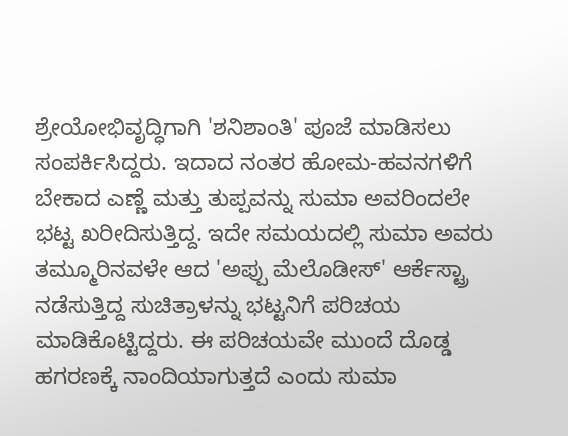ಶ್ರೇಯೋಭಿವೃದ್ಧಿಗಾಗಿ 'ಶನಿಶಾಂತಿ' ಪೂಜೆ ಮಾಡಿಸಲು ಸಂಪರ್ಕಿಸಿದ್ದರು. ಇದಾದ ನಂತರ ಹೋಮ-ಹವನಗಳಿಗೆ ಬೇಕಾದ ಎಣ್ಣೆ ಮತ್ತು ತುಪ್ಪವನ್ನು ಸುಮಾ ಅವರಿಂದಲೇ ಭಟ್ಟ ಖರೀದಿಸುತ್ತಿದ್ದ. ಇದೇ ಸಮಯದಲ್ಲಿ ಸುಮಾ ಅವರು ತಮ್ಮೂರಿನವಳೇ ಆದ 'ಅಪ್ಪು ಮೆಲೊಡೀಸ್' ಆರ್ಕೆಸ್ಟ್ರಾ ನಡೆಸುತ್ತಿದ್ದ ಸುಚಿತ್ರಾಳನ್ನು ಭಟ್ಟನಿಗೆ ಪರಿಚಯ ಮಾಡಿಕೊಟ್ಟಿದ್ದರು. ಈ ಪರಿಚಯವೇ ಮುಂದೆ ದೊಡ್ಡ ಹಗರಣಕ್ಕೆ ನಾಂದಿಯಾಗುತ್ತದೆ ಎಂದು ಸುಮಾ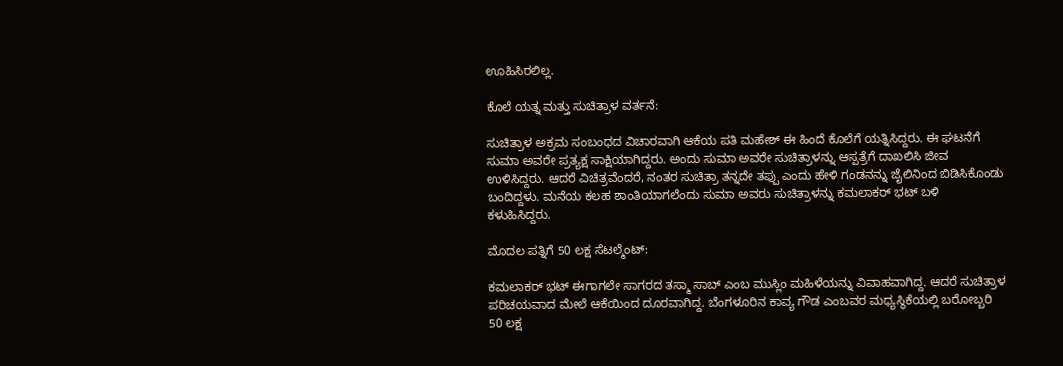ಊಹಿಸಿರಲಿಲ್ಲ.

ಕೊಲೆ ಯತ್ನ ಮತ್ತು ಸುಚಿತ್ರಾಳ ವರ್ತನೆ:

ಸುಚಿತ್ರಾಳ ಅಕ್ರಮ ಸಂಬಂಧದ ವಿಚಾರವಾಗಿ ಆಕೆಯ ಪತಿ ಮಹೇಶ್ ಈ ಹಿಂದೆ ಕೊಲೆಗೆ ಯತ್ನಿಸಿದ್ದರು. ಈ ಘಟನೆಗೆ ಸುಮಾ ಅವರೇ ಪ್ರತ್ಯಕ್ಷ ಸಾಕ್ಷಿಯಾಗಿದ್ದರು. ಅಂದು ಸುಮಾ ಅವರೇ ಸುಚಿತ್ರಾಳನ್ನು ಆಸ್ಪತ್ರೆಗೆ ದಾಖಲಿಸಿ ಜೀವ ಉಳಿಸಿದ್ದರು. ಆದರೆ ವಿಚಿತ್ರವೆಂದರೆ, ನಂತರ ಸುಚಿತ್ರಾ ತನ್ನದೇ ತಪ್ಪು ಎಂದು ಹೇಳಿ ಗಂಡನನ್ನು ಜೈಲಿನಿಂದ ಬಿಡಿಸಿಕೊಂಡು ಬಂದಿದ್ದಳು. ಮನೆಯ ಕಲಹ ಶಾಂತಿಯಾಗಲೆಂದು ಸುಮಾ ಅವರು ಸುಚಿತ್ರಾಳನ್ನು ಕಮಲಾಕರ್ ಭಟ್ ಬಳಿ ಕಳುಹಿಸಿದ್ದರು.

ಮೊದಲ ಪತ್ನಿಗೆ 50 ಲಕ್ಷ ಸೆಟಲ್ಮೆಂಟ್:

ಕಮಲಾಕರ್ ಭಟ್ ಈಗಾಗಲೇ ಸಾಗರದ ತಸ್ಮಾ ಸಾಬ್ ಎಂಬ ಮುಸ್ಲಿಂ ಮಹಿಳೆಯನ್ನು ವಿವಾಹವಾಗಿದ್ದ. ಆದರೆ ಸುಚಿತ್ರಾಳ ಪರಿಚಯವಾದ ಮೇಲೆ ಆಕೆಯಿಂದ ದೂರವಾಗಿದ್ದ. ಬೆಂಗಳೂರಿನ ಕಾವ್ಯ ಗೌಡ ಎಂಬವರ ಮಧ್ಯಸ್ಥಿಕೆಯಲ್ಲಿ ಬರೋಬ್ಬರಿ 50 ಲಕ್ಷ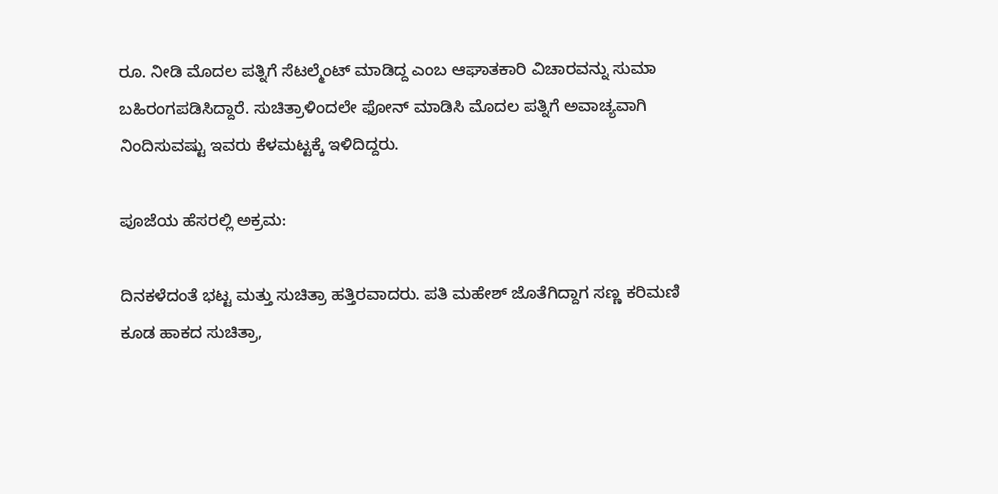ರೂ. ನೀಡಿ ಮೊದಲ ಪತ್ನಿಗೆ ಸೆಟಲ್ಮೆಂಟ್ ಮಾಡಿದ್ದ ಎಂಬ ಆಘಾತಕಾರಿ ವಿಚಾರವನ್ನು ಸುಮಾ ಬಹಿರಂಗಪಡಿಸಿದ್ದಾರೆ. ಸುಚಿತ್ರಾಳಿಂದಲೇ ಫೋನ್ ಮಾಡಿಸಿ ಮೊದಲ ಪತ್ನಿಗೆ ಅವಾಚ್ಯವಾಗಿ ನಿಂದಿಸುವಷ್ಟು ಇವರು ಕೆಳಮಟ್ಟಕ್ಕೆ ಇಳಿದಿದ್ದರು.

ಪೂಜೆಯ ಹೆಸರಲ್ಲಿ ಅಕ್ರಮ:

ದಿನಕಳೆದಂತೆ ಭಟ್ಟ ಮತ್ತು ಸುಚಿತ್ರಾ ಹತ್ತಿರವಾದರು. ಪತಿ ಮಹೇಶ್ ಜೊತೆಗಿದ್ದಾಗ ಸಣ್ಣ ಕರಿಮಣಿ ಕೂಡ ಹಾಕದ ಸುಚಿತ್ರಾ,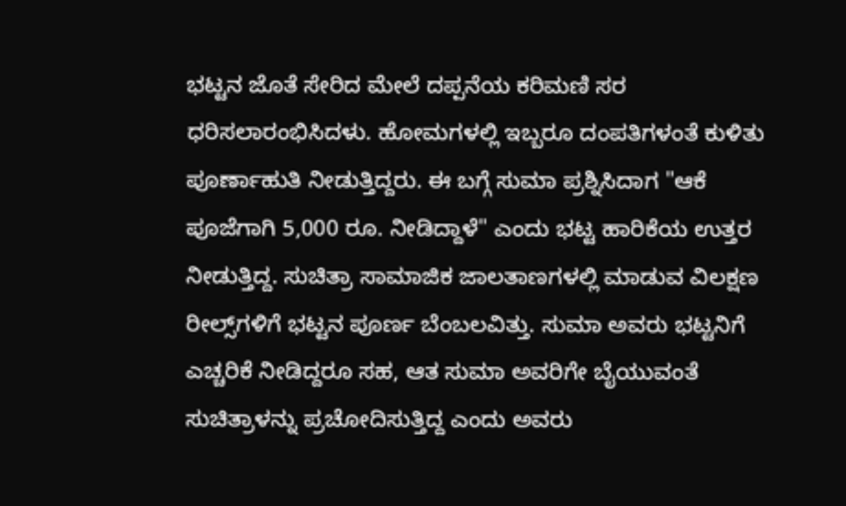ಭಟ್ಟನ ಜೊತೆ ಸೇರಿದ ಮೇಲೆ ದಪ್ಪನೆಯ ಕರಿಮಣಿ ಸರ ಧರಿಸಲಾರಂಭಿಸಿದಳು. ಹೋಮಗಳಲ್ಲಿ ಇಬ್ಬರೂ ದಂಪತಿಗಳಂತೆ ಕುಳಿತು ಪೂರ್ಣಾಹುತಿ ನೀಡುತ್ತಿದ್ದರು. ಈ ಬಗ್ಗೆ ಸುಮಾ ಪ್ರಶ್ನಿಸಿದಾಗ "ಆಕೆ ಪೂಜೆಗಾಗಿ 5,000 ರೂ. ನೀಡಿದ್ದಾಳೆ" ಎಂದು ಭಟ್ಟ ಹಾರಿಕೆಯ ಉತ್ತರ ನೀಡುತ್ತಿದ್ದ. ಸುಚಿತ್ರಾ ಸಾಮಾಜಿಕ ಜಾಲತಾಣಗಳಲ್ಲಿ ಮಾಡುವ ವಿಲಕ್ಷಣ ರೀಲ್ಸ್‌ಗಳಿಗೆ ಭಟ್ಟನ ಪೂರ್ಣ ಬೆಂಬಲವಿತ್ತು. ಸುಮಾ ಅವರು ಭಟ್ಟನಿಗೆ ಎಚ್ಚರಿಕೆ ನೀಡಿದ್ದರೂ ಸಹ, ಆತ ಸುಮಾ ಅವರಿಗೇ ಬೈಯುವಂತೆ ಸುಚಿತ್ರಾಳನ್ನು ಪ್ರಚೋದಿಸುತ್ತಿದ್ದ ಎಂದು ಅವರು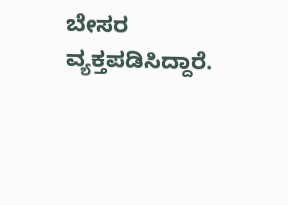ಬೇಸರ ವ್ಯಕ್ತಪಡಿಸಿದ್ದಾರೆ.